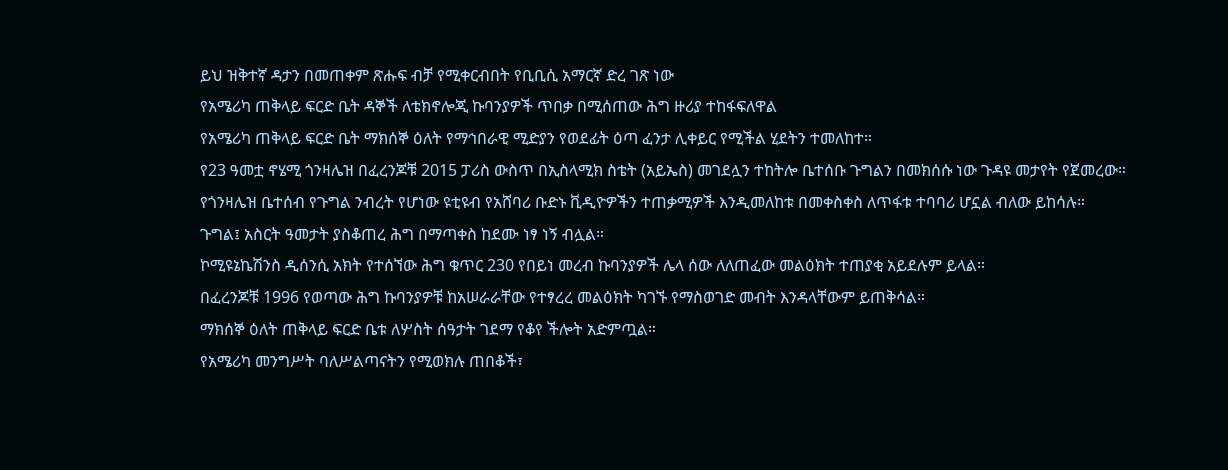ይህ ዝቅተኛ ዳታን በመጠቀም ጽሑፍ ብቻ የሚቀርብበት የቢቢሲ አማርኛ ድረ ገጽ ነው
የአሜሪካ ጠቅላይ ፍርድ ቤት ዳኞች ለቴክኖሎጂ ኩባንያዎች ጥበቃ በሚሰጠው ሕግ ዙሪያ ተከፋፍለዋል
የአሜሪካ ጠቅላይ ፍርድ ቤት ማክሰኞ ዕለት የማኅበራዊ ሚድያን የወደፊት ዕጣ ፈንታ ሊቀይር የሚችል ሂደትን ተመለከተ።
የ23 ዓመቷ ኖሄሚ ጎንዛሌዝ በፈረንጆቹ 2015 ፓሪስ ውስጥ በኢስላሚክ ስቴት (አይኤስ) መገደሏን ተከትሎ ቤተሰቡ ጉግልን በመክሰሱ ነው ጉዳዩ መታየት የጀመረው።
የጎንዛሌዝ ቤተሰብ የጉግል ንብረት የሆነው ዩቲዩብ የአሸባሪ ቡድኑ ቪዲዮዎችን ተጠቃሚዎች እንዲመለከቱ በመቀስቀስ ለጥፋቱ ተባባሪ ሆኗል ብለው ይከሳሉ።
ጉግል፤ አስርት ዓመታት ያስቆጠረ ሕግ በማጣቀስ ከደሙ ነፃ ነኝ ብሏል።
ኮሚዩኔኬሽንስ ዲሰንሲ አክት የተሰኘው ሕግ ቁጥር 230 የበይነ መረብ ኩባንያዎች ሌላ ሰው ለለጠፈው መልዕክት ተጠያቂ አይደሉም ይላል።
በፈረንጆቹ 1996 የወጣው ሕግ ኩባንያዎቹ ከአሠራራቸው የተፃረረ መልዕክት ካገኙ የማስወገድ መብት እንዳላቸውም ይጠቅሳል።
ማክሰኞ ዕለት ጠቅላይ ፍርድ ቤቱ ለሦስት ሰዓታት ገደማ የቆየ ችሎት አድምጧል።
የአሜሪካ መንግሥት ባለሥልጣናትን የሚወክሉ ጠበቆች፣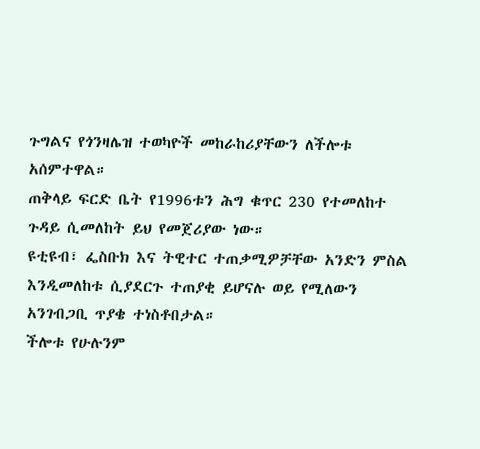ጉግልና የጎንዛሌዝ ተወካዮች መከራከሪያቸውን ለችሎቱ አሰምተዋል።
ጠቅላይ ፍርድ ቤት የ1996ቱን ሕግ ቁጥር 230 የተመለከተ ጉዳይ ሲመለከት ይህ የመጀሪያው ነው።
ዩቲዩብ፣ ፌስቡክ እና ትዊተር ተጠቃሚዎቻቸው አንድን ምስል እንዲመለከቱ ሲያደርጉ ተጠያቂ ይሆናሉ ወይ የሚለውን አንገብጋቢ ጥያቄ ተነስቶበታል።
ችሎቱ የሁሉንም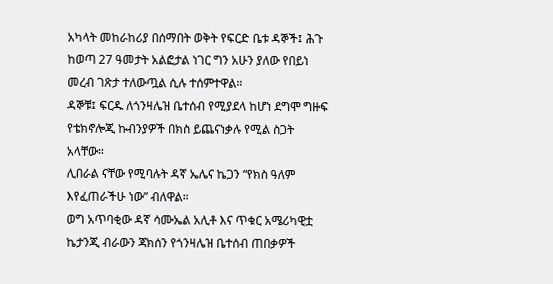አካላት መከራከሪያ በሰማበት ወቅት የፍርድ ቤቱ ዳኞች፤ ሕጉ ከወጣ 27 ዓመታት አልፎታል ነገር ግን አሁን ያለው የበይነ መረብ ገጽታ ተለውጧል ሲሉ ተሰምተዋል።
ዳኞቹ፤ ፍርዱ ለጎንዛሌዝ ቤተሰብ የሚያደላ ከሆነ ደግሞ ግዙፍ የቴክኖሎጂ ኩብንያዎች በክስ ይጨናነቃሉ የሚል ስጋት አላቸው።
ሊበራል ናቸው የሚባሉት ዳኛ ኤሌና ኬጋን “የክስ ዓለም እየፈጠራችሁ ነው” ብለዋል።
ወግ አጥባቂው ዳኛ ሳሙኤል አሊቶ እና ጥቁር አሜሪካዊቷ ኬታንጂ ብራውን ጃክሰን የጎንዛሌዝ ቤተሰብ ጠበቃዎች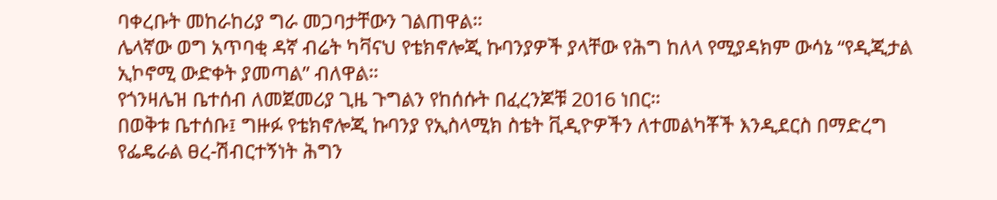ባቀረቡት መከራከሪያ ግራ መጋባታቸውን ገልጠዋል።
ሌላኛው ወግ አጥባቂ ዳኛ ብሬት ካቫናህ የቴክኖሎጂ ኩባንያዎች ያላቸው የሕግ ከለላ የሚያዳክም ውሳኔ “የዲጂታል ኢኮኖሚ ውድቀት ያመጣል” ብለዋል።
የጎንዛሌዝ ቤተሰብ ለመጀመሪያ ጊዜ ጉግልን የከሰሱት በፈረንጆቹ 2016 ነበር።
በወቅቱ ቤተሰቡ፤ ግዙፉ የቴክኖሎጂ ኩባንያ የኢስላሚክ ስቴት ቪዲዮዎችን ለተመልካቾች እንዲደርስ በማድረግ የፌዴራል ፀረ-ሽብርተኝነት ሕግን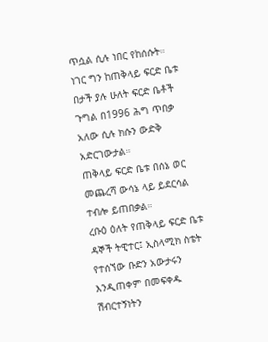ጥሷል ሲሉ ነበር የከሰሱት።
ነገር ግን ከጠቅላይ ፍርድ ቤቱ በታች ያሉ ሁለት ፍርድ ቤቶች ጉግል በ1996 ሕግ ጥበቃ አለው ሲሉ ክሱን ውድቅ አድርገውታል።
ጠቅላይ ፍርድ ቤቱ በሰኔ ወር መጨረሻ ውሳኔ ላይ ይደርሳል ተብሎ ይጠበቃል።
ረቡዕ ዕለት የጠቅላይ ፍርድ ቤቱ ዳኞች ትዊተር፤ ኢስላሚክ ስቴት የተሰኘው ቡድን አውታሩን እንዲጠቀም በመፍቀዱ ሽብርተኝነትን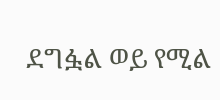ደግፏል ወይ የሚል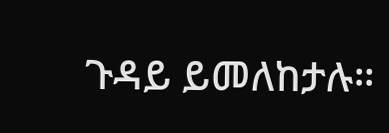ጉዳይ ይመለከታሉ።